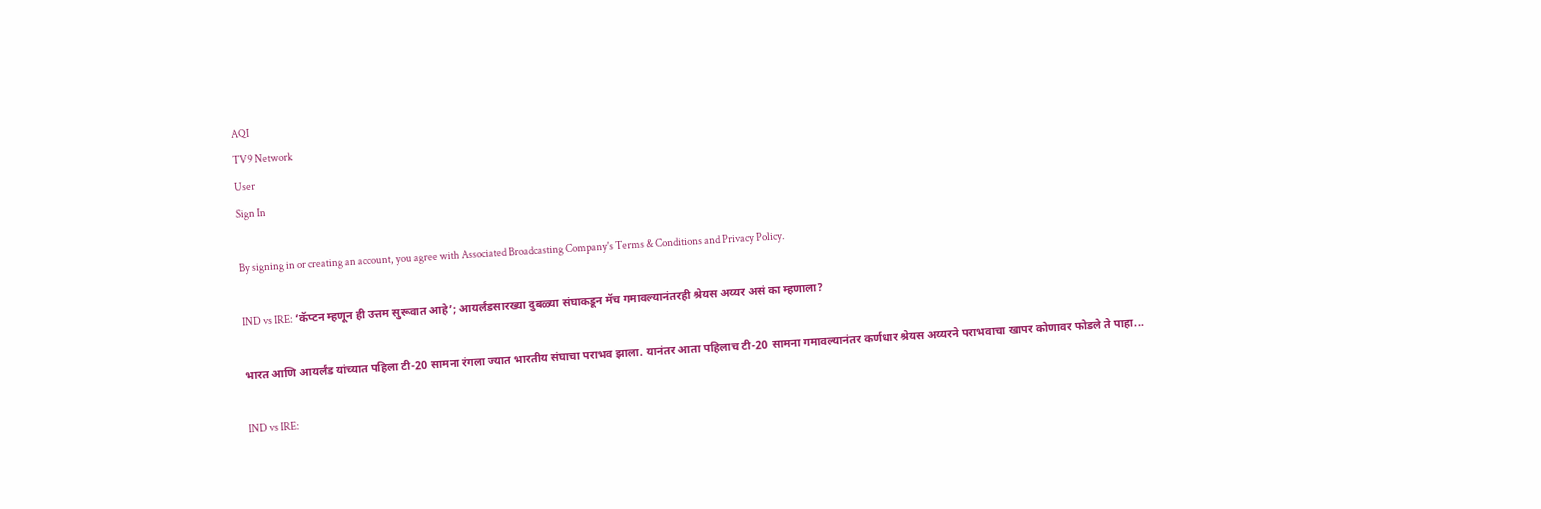AQI
TV9 Network
User
Sign In

By signing in or creating an account, you agree with Associated Broadcasting Company's Terms & Conditions and Privacy Policy.

IND vs IRE: ‘कॅप्टन म्हणून ही उत्तम सुरूवात आहे’; आयर्लंडसारख्या दुबळ्या संघाकडून मॅच गमावल्यानंतरही श्रेयस अय्यर असं का म्हणाला?

भारत आणि आयर्लंड यांच्यात पहिला टी-20 सामना रंगला ज्यात भारतीय संघाचा पराभव झाला. यानंतर आता पहिलाच टी-20 सामना गमावल्यानंतर कर्णधार श्रेयस अय्यरने पराभवाचा खापर कोणावर फोडले ते पाहा...

IND vs IRE: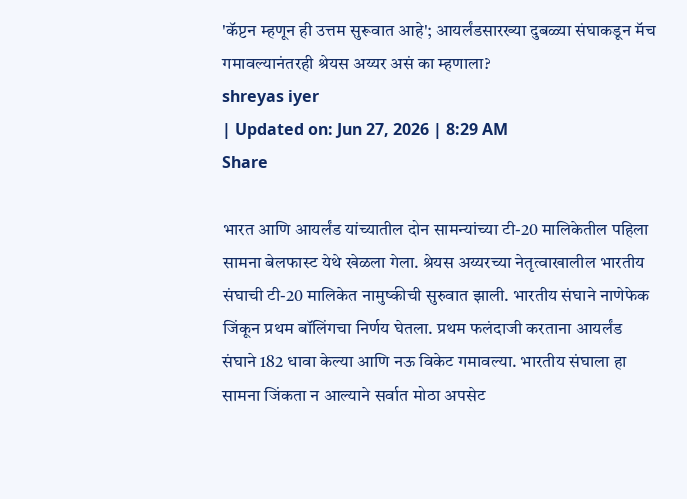'कॅप्टन म्हणून ही उत्तम सुरूवात आहे'; आयर्लंडसारख्या दुबळ्या संघाकडून मॅच गमावल्यानंतरही श्रेयस अय्यर असं का म्हणाला?
shreyas iyer
| Updated on: Jun 27, 2026 | 8:29 AM
Share

भारत आणि आयर्लंड यांच्यातील दोन सामन्यांच्या टी-20 मालिकेतील पहिला सामना बेलफास्ट येथे खेळला गेला. श्रेयस अय्यरच्या नेतृत्वाखालील भारतीय संघाची टी-20 मालिकेत नामुष्कीची सुरुवात झाली. भारतीय संघाने नाणेफेक जिंकून प्रथम बॉलिंगचा निर्णय घेतला. प्रथम फलंदाजी करताना आयर्लंड संघाने 182 धावा केल्या आणि नऊ विकेट गमावल्या. भारतीय संघाला हा सामना जिंकता न आल्याने सर्वात मोठा अपसेट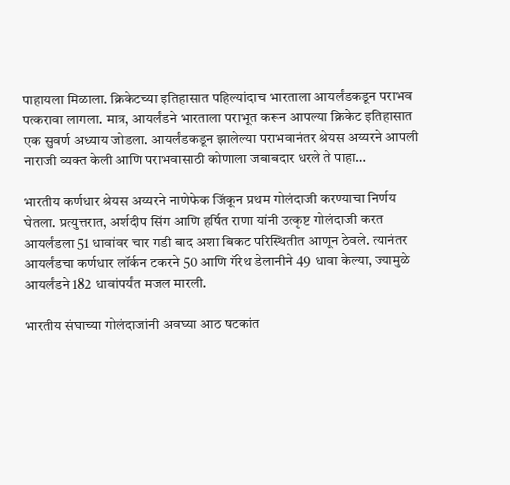पाहायला मिळाला. क्रिकेटच्या इतिहासात पहिल्यांदाच भारताला आयर्लंडकडून पराभव पत्करावा लागला. मात्र, आयर्लंडने भारताला पराभूत करून आपल्या क्रिकेट इतिहासात एक सुवर्ण अध्याय जोडला. आयर्लंडकडून झालेल्या पराभवानंतर श्रेयस अय्यरने आपली नाराजी व्यक्त केली आणि पराभवासाठी कोणाला जबाबदार धरले ते पाहा…

भारतीय कर्णधार श्रेयस अय्यरने नाणेफेक जिंकून प्रथम गोलंदाजी करण्याचा निर्णय घेतला. प्रत्युत्तरात, अर्शदीप सिंग आणि हर्षित राणा यांनी उत्कृष्ट गोलंदाजी करत आयर्लंडला 51 धावांवर चार गडी बाद अशा बिकट परिस्थितीत आणून ठेवले. त्यानंतर आयर्लंडचा कर्णधार लॉर्कन टकरने 50 आणि गॅरेथ डेलानीने 49 धावा केल्या, ज्यामुळे आयर्लंडने 182 धावांपर्यंत मजल मारली.

भारतीय संघाच्या गोलंदाजांनी अवघ्या आठ षटकांत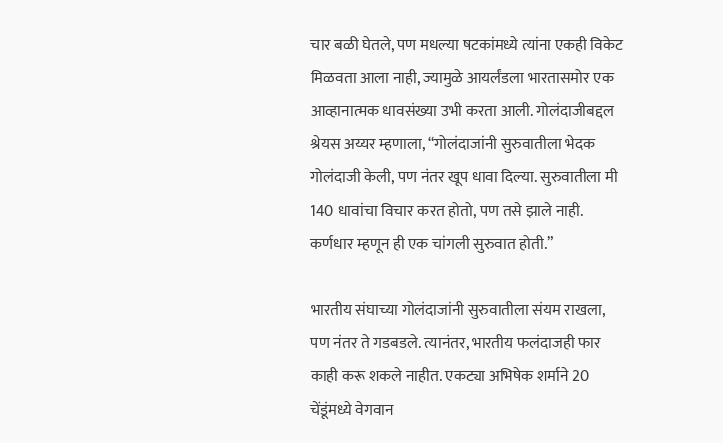चार बळी घेतले, पण मधल्या षटकांमध्ये त्यांना एकही विकेट मिळवता आला नाही, ज्यामुळे आयर्लंडला भारतासमोर एक आव्हानात्मक धावसंख्या उभी करता आली. गोलंदाजीबद्दल श्रेयस अय्यर म्हणाला, “गोलंदाजांनी सुरुवातीला भेदक गोलंदाजी केली, पण नंतर खूप धावा दिल्या. सुरुवातीला मी 140 धावांचा विचार करत होतो, पण तसे झाले नाही. कर्णधार म्हणून ही एक चांगली सुरुवात होती.”

भारतीय संघाच्या गोलंदाजांनी सुरुवातीला संयम राखला, पण नंतर ते गडबडले. त्यानंतर, भारतीय फलंदाजही फार काही करू शकले नाहीत. एकट्या अभिषेक शर्माने 20 चेंडूंमध्ये वेगवान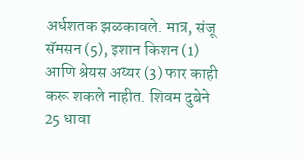अर्धशतक झळकावले. मात्र, संजू सॅमसन (5), इशान किशन (1) आणि श्रेयस अय्यर (3) फार काही करू शकले नाहीत. शिवम दुबेने 25 धावा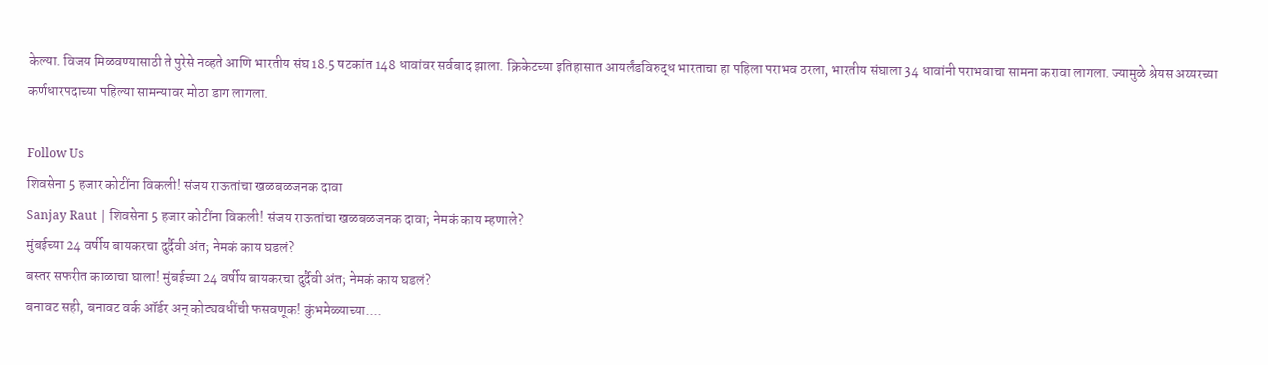केल्या. विजय मिळवण्यासाठी ते पुरेसे नव्हते आणि भारतीय संघ 18.5 षटकांत 148 धावांवर सर्वबाद झाला. क्रिकेटच्या इतिहासात आयर्लंडविरुद्ध भारताचा हा पहिला पराभव ठरला, भारतीय संघाला 34 धावांनी पराभवाचा सामना करावा लागला. ज्यामुळे श्रेयस अय्यरच्या कर्णधारपदाच्या पहिल्या सामन्यावर मोठा डाग लागला.

Follow Us
शिवसेना 5 हजार कोटींना विकली! संजय राऊतांचा खळबळजनक दावा
Sanjay Raut | शिवसेना 5 हजार कोटींना विकली! संजय राऊतांचा खळबळजनक दावा; नेमकं काय म्हणाले?
मुंबईच्या 24 वर्षीय बायकरचा दुर्दैवी अंत; नेमकं काय घडलं?
बस्तर सफरीत काळाचा घाला! मुंबईच्या 24 वर्षीय बायकरचा दुर्दैवी अंत; नेमकं काय घडलं?
बनावट सही, बनावट वर्क ऑर्डर अन् कोट्यवधींची फसवणूक! कुंभमेळ्याच्या....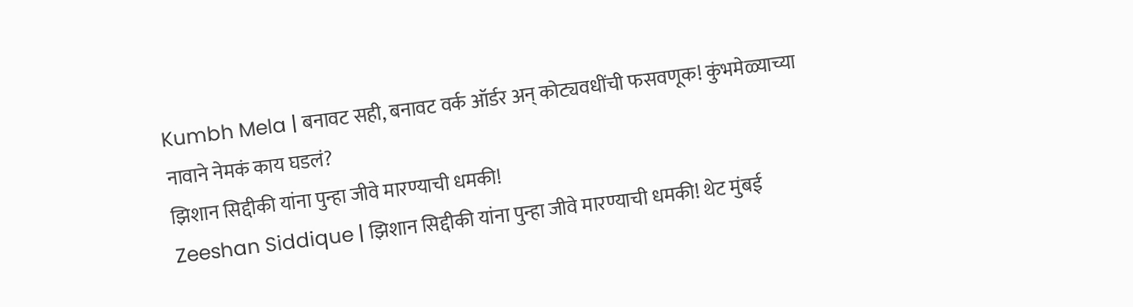Kumbh Mela | बनावट सही, बनावट वर्क ऑर्डर अन् कोट्यवधींची फसवणूक! कुंभमेळ्याच्या नावाने नेमकं काय घडलं?
झिशान सिद्दीकी यांना पुन्हा जीवे मारण्याची धमकी!
Zeeshan Siddique | झिशान सिद्दीकी यांना पुन्हा जीवे मारण्याची धमकी! थेट मुंबई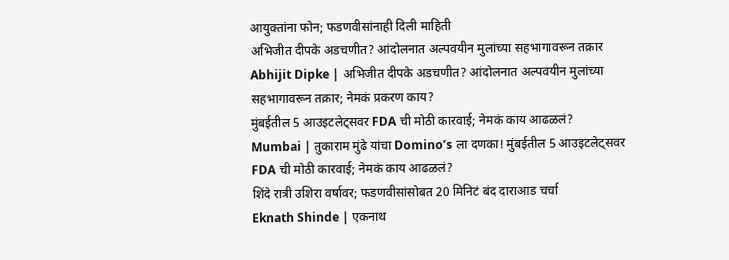आयुक्तांना फोन; फडणवीसांनाही दिली माहिती
अभिजीत दीपके अडचणीत? आंदोलनात अल्पवयीन मुलांच्या सहभागावरून तक्रार
Abhijit Dipke | अभिजीत दीपके अडचणीत? आंदोलनात अल्पवयीन मुलांच्या सहभागावरून तक्रार; नेमकं प्रकरण काय?
मुंबईतील 5 आउइटलेट्सवर FDA ची मोठी कारवाई; नेमकं काय आढळलं?
Mumbai | तुकाराम मुंढे यांचा Domino’s ला दणका! मुंबईतील 5 आउइटलेट्सवर FDA ची मोठी कारवाई; नेमकं काय आढळलं?
शिंदे रात्री उशिरा वर्षावर; फडणवीसांसोबत 20 मिनिटं बंद दाराआड चर्चा
Eknath Shinde | एकनाथ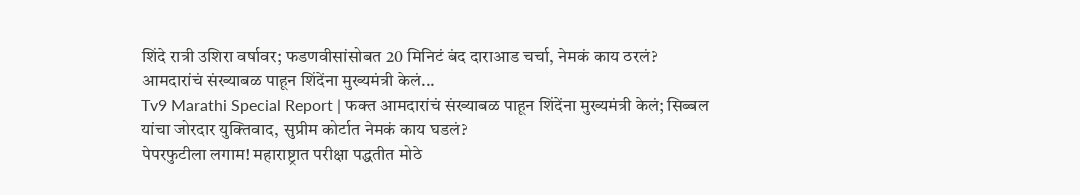शिंदे रात्री उशिरा वर्षावर; फडणवीसांसोबत 20 मिनिटं बंद दाराआड चर्चा, नेमकं काय ठरलं?
आमदारांचं संख्याबळ पाहून शिंदेंना मुख्यमंत्री केलं...
Tv9 Marathi Special Report | फक्त आमदारांचं संख्याबळ पाहून शिंदेंना मुख्यमंत्री केलं; सिब्बल यांचा जोरदार युक्तिवाद, सुप्रीम कोर्टात नेमकं काय घडलं?
पेपरफुटीला लगाम! महाराष्ट्रात परीक्षा पद्धतीत मोठे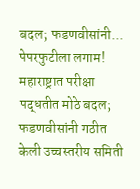बदल; फडणवीसांनी...
पेपरफुटीला लगाम! महाराष्ट्रात परीक्षा पद्धतीत मोठे बदल; फडणवीसांनी गठीत केली उच्चस्तरीय समिती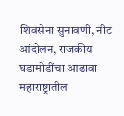शिवसेना सुनावणी, नीट आंदोलन, राजकीय घडामोडींचा आढावा
महाराष्ट्रातील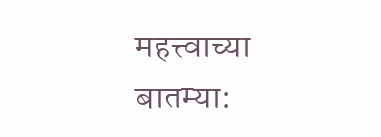महत्त्वाच्या बातम्या: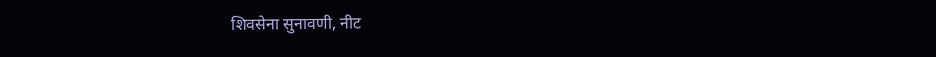शिवसेना सुनावणी, नीट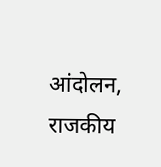आंदोलन, राजकीय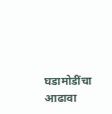घडामोडींचा आढावा